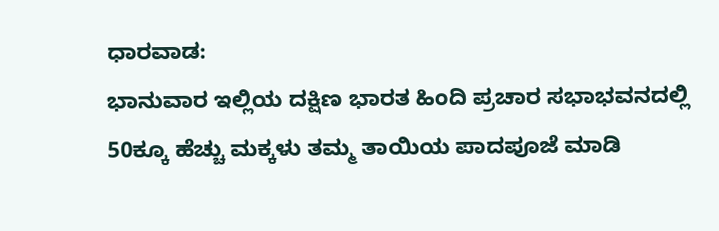ಧಾರವಾಡ:
ಭಾನುವಾರ ಇಲ್ಲಿಯ ದಕ್ಷಿಣ ಭಾರತ ಹಿಂದಿ ಪ್ರಚಾರ ಸಭಾಭವನದಲ್ಲಿ 50ಕ್ಕೂ ಹೆಚ್ಚು ಮಕ್ಕಳು ತಮ್ಮ ತಾಯಿಯ ಪಾದಪೂಜೆ ಮಾಡಿ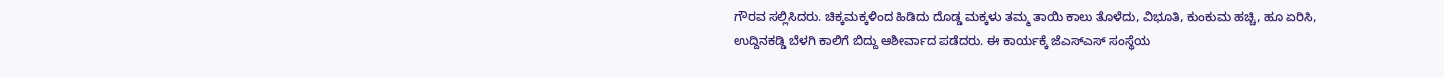ಗೌರವ ಸಲ್ಲಿಸಿದರು. ಚಿಕ್ಕಮಕ್ಕಳಿಂದ ಹಿಡಿದು ದೊಡ್ಡ ಮಕ್ಕಳು ತಮ್ಮ ತಾಯಿ ಕಾಲು ತೊಳೆದು, ವಿಭೂತಿ, ಕುಂಕುಮ ಹಚ್ಚಿ, ಹೂ ಏರಿಸಿ, ಉದ್ದಿನಕಡ್ಡಿ ಬೆಳಗಿ ಕಾಲಿಗೆ ಬಿದ್ದು ಆಶೀರ್ವಾದ ಪಡೆದರು. ಈ ಕಾರ್ಯಕ್ಕೆ ಜೆಎಸ್ಎಸ್ ಸಂಸ್ಥೆಯ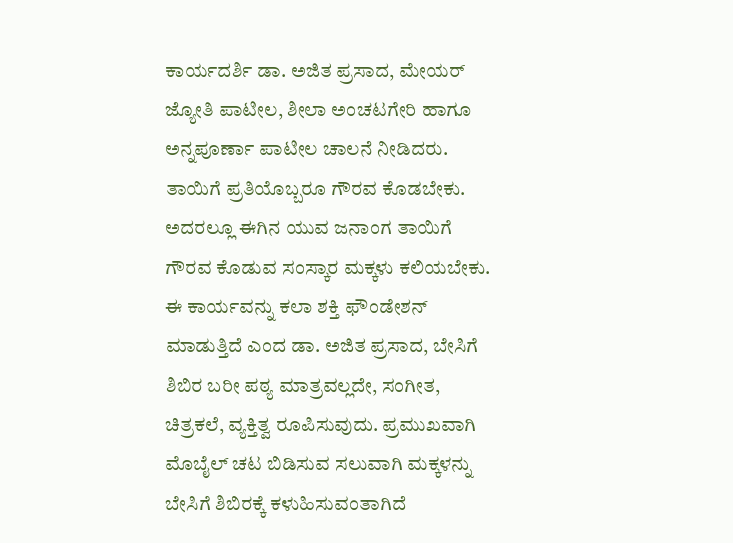ಕಾರ್ಯದರ್ಶಿ ಡಾ. ಅಜಿತ ಪ್ರಸಾದ, ಮೇಯರ್ ಜ್ಯೋತಿ ಪಾಟೀಲ, ಶೀಲಾ ಅಂಚಟಗೇರಿ ಹಾಗೂ ಅನ್ನಪೂರ್ಣಾ ಪಾಟೀಲ ಚಾಲನೆ ನೀಡಿದರು.
ತಾಯಿಗೆ ಪ್ರತಿಯೊಬ್ಬರೂ ಗೌರವ ಕೊಡಬೇಕು. ಅದರಲ್ಲೂ ಈಗಿನ ಯುವ ಜನಾಂಗ ತಾಯಿಗೆ ಗೌರವ ಕೊಡುವ ಸಂಸ್ಕಾರ ಮಕ್ಕಳು ಕಲಿಯಬೇಕು. ಈ ಕಾರ್ಯವನ್ನು ಕಲಾ ಶಕ್ತಿ ಫೌಂಡೇಶನ್ ಮಾಡುತ್ತಿದೆ ಎಂದ ಡಾ. ಅಜಿತ ಪ್ರಸಾದ, ಬೇಸಿಗೆ ಶಿಬಿರ ಬರೀ ಪಠ್ಯ ಮಾತ್ರವಲ್ಲದೇ, ಸಂಗೀತ, ಚಿತ್ರಕಲೆ, ವ್ಯಕ್ತಿತ್ವ ರೂಪಿಸುವುದು. ಪ್ರಮುಖವಾಗಿ ಮೊಬೈಲ್ ಚಟ ಬಿಡಿಸುವ ಸಲುವಾಗಿ ಮಕ್ಕಳನ್ನು ಬೇಸಿಗೆ ಶಿಬಿರಕ್ಕೆ ಕಳುಹಿಸುವಂತಾಗಿದೆ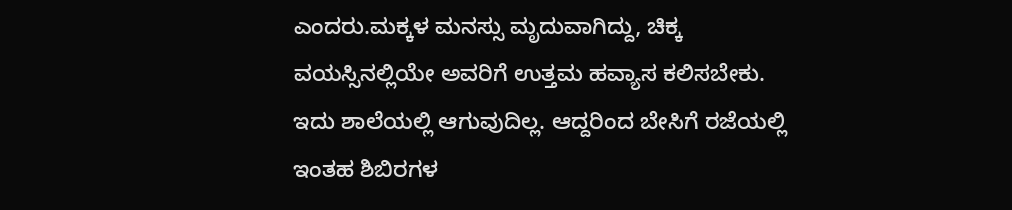ಎಂದರು.ಮಕ್ಕಳ ಮನಸ್ಸು ಮೃದುವಾಗಿದ್ದು, ಚಿಕ್ಕ ವಯಸ್ಸಿನಲ್ಲಿಯೇ ಅವರಿಗೆ ಉತ್ತಮ ಹವ್ಯಾಸ ಕಲಿಸಬೇಕು. ಇದು ಶಾಲೆಯಲ್ಲಿ ಆಗುವುದಿಲ್ಲ. ಆದ್ದರಿಂದ ಬೇಸಿಗೆ ರಜೆಯಲ್ಲಿ ಇಂತಹ ಶಿಬಿರಗಳ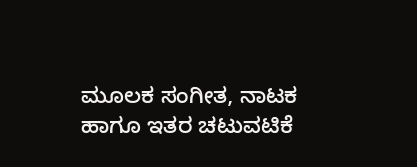ಮೂಲಕ ಸಂಗೀತ, ನಾಟಕ ಹಾಗೂ ಇತರ ಚಟುವಟಿಕೆ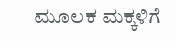ಮೂಲಕ ಮಕ್ಕಳಿಗೆ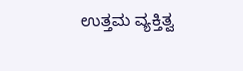ಉತ್ತಮ ವ್ಯಕ್ತಿತ್ವ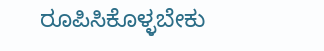ರೂಪಿಸಿಕೊಳ್ಳಬೇಕು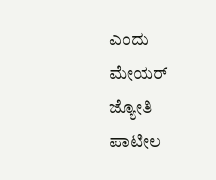ಎಂದು ಮೇಯರ್ ಜ್ಯೋತಿ ಪಾಟೀಲ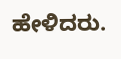ಹೇಳಿದರು.